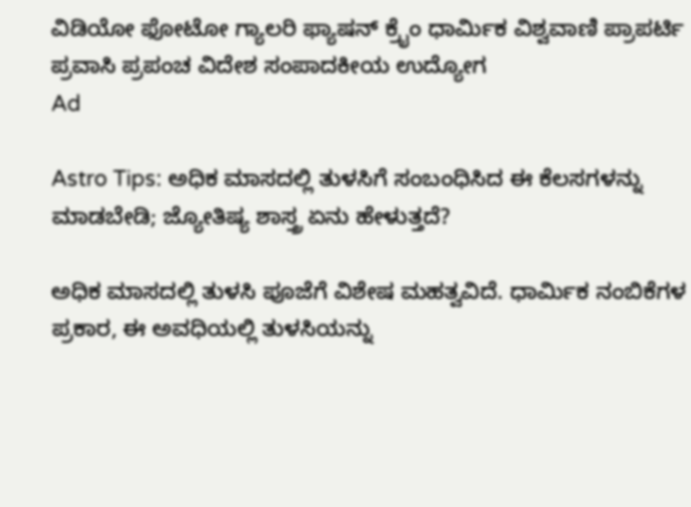ವಿಡಿಯೋ ಫೋಟೋ ಗ್ಯಾಲರಿ ಫ್ಯಾಷನ್ ಕ್ರೈಂ ಧಾರ್ಮಿಕ ವಿಶ್ವವಾಣಿ ಪ್ರಾಪರ್ಟಿ ಪ್ರವಾಸಿ ಪ್ರಪಂಚ ವಿದೇಶ ಸಂಪಾದಕೀಯ ಉದ್ಯೋಗ
Ad

Astro Tips: ಅಧಿಕ ಮಾಸದಲ್ಲಿ ತುಳಸಿಗೆ ಸಂಬಂಧಿಸಿದ ಈ ಕೆಲಸಗಳನ್ನು ಮಾಡಬೇಡಿ; ಜ್ಯೋತಿಷ್ಯ ಶಾಸ್ತ್ರ ಏನು ಹೇಳುತ್ತದೆ?

ಅಧಿಕ ಮಾಸದಲ್ಲಿ ತುಳಸಿ ಪೂಜೆಗೆ ವಿಶೇಷ ಮಹತ್ವವಿದೆ. ಧಾರ್ಮಿಕ ನಂಬಿಕೆಗಳ ಪ್ರಕಾರ, ಈ ಅವಧಿಯಲ್ಲಿ ತುಳಸಿಯನ್ನು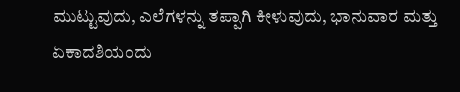ಮುಟ್ಟುವುದು, ಎಲೆಗಳನ್ನು ತಪ್ಪಾಗಿ ಕೀಳುವುದು, ಭಾನುವಾರ ಮತ್ತು ಏಕಾದಶಿಯಂದು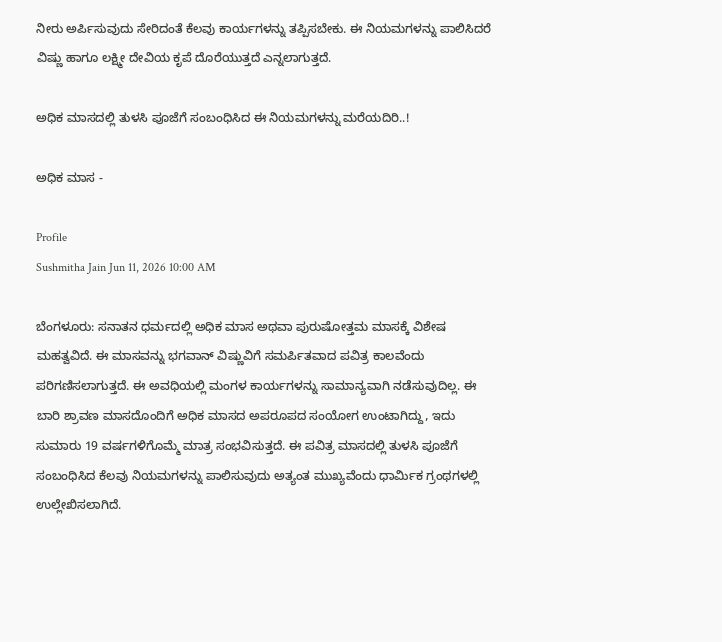ನೀರು ಅರ್ಪಿಸುವುದು ಸೇರಿದಂತೆ ಕೆಲವು ಕಾರ್ಯಗಳನ್ನು ತಪ್ಪಿಸಬೇಕು. ಈ ನಿಯಮಗಳನ್ನು ಪಾಲಿಸಿದರೆ ವಿಷ್ಣು ಹಾಗೂ ಲಕ್ಷ್ಮೀ ದೇವಿಯ ಕೃಪೆ ದೊರೆಯುತ್ತದೆ ಎನ್ನಲಾಗುತ್ತದೆ.

ಅಧಿಕ ಮಾಸದಲ್ಲಿ ತುಳಸಿ ಪೂಜೆಗೆ ಸಂಬಂಧಿಸಿದ ಈ ನಿಯಮಗಳನ್ನು ಮರೆಯದಿರಿ..!

ಅಧಿಕ ಮಾಸ -

Profile
Sushmitha Jain Jun 11, 2026 10:00 AM

ಬೆಂಗಳೂರು: ಸನಾತನ ಧರ್ಮದಲ್ಲಿ ಅಧಿಕ ಮಾಸ ಅಥವಾ ಪುರುಷೋತ್ತಮ ಮಾಸಕ್ಕೆ ವಿಶೇಷ ಮಹತ್ವವಿದೆ. ಈ ಮಾಸವನ್ನು ಭಗವಾನ್ ವಿಷ್ಣುವಿಗೆ ಸಮರ್ಪಿತವಾದ ಪವಿತ್ರ ಕಾಲವೆಂದು ಪರಿಗಣಿಸಲಾಗುತ್ತದೆ. ಈ ಅವಧಿಯಲ್ಲಿ ಮಂಗಳ ಕಾರ್ಯಗಳನ್ನು ಸಾಮಾನ್ಯವಾಗಿ ನಡೆಸುವುದಿಲ್ಲ. ಈ ಬಾರಿ ಶ್ರಾವಣ ಮಾಸದೊಂದಿಗೆ ಅಧಿಕ ಮಾಸದ ಅಪರೂಪದ ಸಂಯೋಗ ಉಂಟಾಗಿದ್ದು, ಇದು ಸುಮಾರು 19 ವರ್ಷಗಳಿಗೊಮ್ಮೆ ಮಾತ್ರ ಸಂಭವಿಸುತ್ತದೆ. ಈ ಪವಿತ್ರ ಮಾಸದಲ್ಲಿ ತುಳಸಿ ಪೂಜೆಗೆ ಸಂಬಂಧಿಸಿದ ಕೆಲವು ನಿಯಮಗಳನ್ನು ಪಾಲಿಸುವುದು ಅತ್ಯಂತ ಮುಖ್ಯವೆಂದು ಧಾರ್ಮಿಕ ಗ್ರಂಥಗಳಲ್ಲಿ ಉಲ್ಲೇಖಿಸಲಾಗಿದೆ.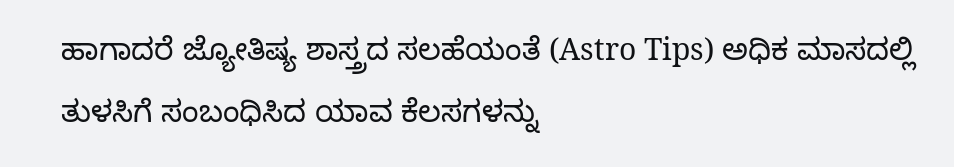ಹಾಗಾದರೆ ಜ್ಯೋತಿಷ್ಯ ಶಾಸ್ತ್ರದ ಸಲಹೆಯಂತೆ (Astro Tips) ಅಧಿಕ ಮಾಸದಲ್ಲಿ ತುಳಸಿಗೆ ಸಂಬಂಧಿಸಿದ ಯಾವ ಕೆಲಸಗಳನ್ನು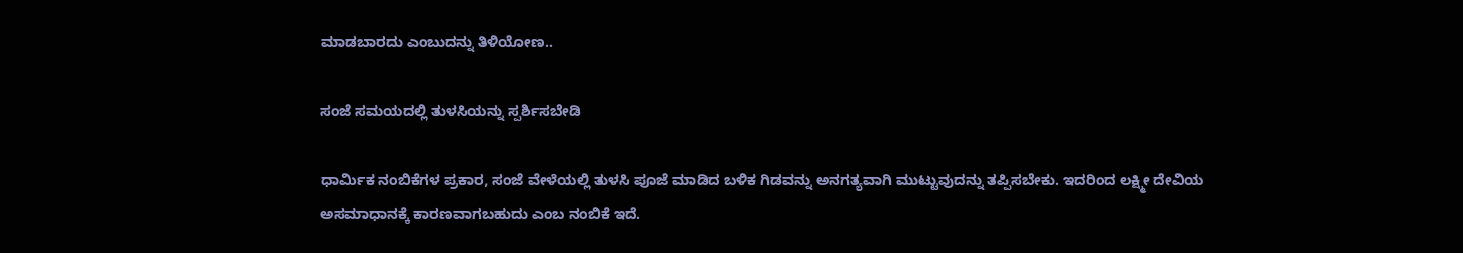ಮಾಡಬಾರದು ಎಂಬುದನ್ನು ತಿಳಿಯೋಣ..

ಸಂಜೆ ಸಮಯದಲ್ಲಿ ತುಳಸಿಯನ್ನು ಸ್ಪರ್ಶಿಸಬೇಡಿ

ಧಾರ್ಮಿಕ ನಂಬಿಕೆಗಳ ಪ್ರಕಾರ, ಸಂಜೆ ವೇಳೆಯಲ್ಲಿ ತುಳಸಿ ಪೂಜೆ ಮಾಡಿದ ಬಳಿಕ ಗಿಡವನ್ನು ಅನಗತ್ಯವಾಗಿ ಮುಟ್ಟುವುದನ್ನು ತಪ್ಪಿಸಬೇಕು. ಇದರಿಂದ ಲಕ್ಷ್ಮೀ ದೇವಿಯ ಅಸಮಾಧಾನಕ್ಕೆ ಕಾರಣವಾಗಬಹುದು ಎಂಬ ನಂಬಿಕೆ ಇದೆ.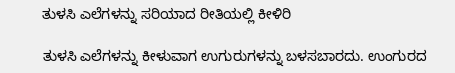ತುಳಸಿ ಎಲೆಗಳನ್ನು ಸರಿಯಾದ ರೀತಿಯಲ್ಲಿ ಕೀಳಿರಿ

ತುಳಸಿ ಎಲೆಗಳನ್ನು ಕೀಳುವಾಗ ಉಗುರುಗಳನ್ನು ಬಳಸಬಾರದು. ಉಂಗುರದ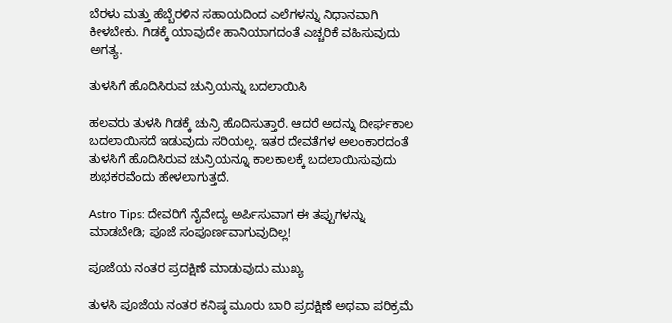ಬೆರಳು ಮತ್ತು ಹೆಬ್ಬೆರಳಿನ ಸಹಾಯದಿಂದ ಎಲೆಗಳನ್ನು ನಿಧಾನವಾಗಿ ಕೀಳಬೇಕು. ಗಿಡಕ್ಕೆ ಯಾವುದೇ ಹಾನಿಯಾಗದಂತೆ ಎಚ್ಚರಿಕೆ ವಹಿಸುವುದು ಅಗತ್ಯ.

ತುಳಸಿಗೆ ಹೊದಿಸಿರುವ ಚುನ್ರಿಯನ್ನು ಬದಲಾಯಿಸಿ

ಹಲವರು ತುಳಸಿ ಗಿಡಕ್ಕೆ ಚುನ್ರಿ ಹೊದಿಸುತ್ತಾರೆ. ಆದರೆ ಅದನ್ನು ದೀರ್ಘಕಾಲ ಬದಲಾಯಿಸದೆ ಇಡುವುದು ಸರಿಯಲ್ಲ. ಇತರ ದೇವತೆಗಳ ಅಲಂಕಾರದಂತೆ ತುಳಸಿಗೆ ಹೊದಿಸಿರುವ ಚುನ್ರಿಯನ್ನೂ ಕಾಲಕಾಲಕ್ಕೆ ಬದಲಾಯಿಸುವುದು ಶುಭಕರವೆಂದು ಹೇಳಲಾಗುತ್ತದೆ.

Astro Tips: ದೇವರಿಗೆ ನೈವೇದ್ಯ ಅರ್ಪಿಸುವಾಗ ಈ ತಪ್ಪುಗಳನ್ನು ಮಾಡಬೇಡಿ; ಪೂಜೆ ಸಂಪೂರ್ಣವಾಗುವುದಿಲ್ಲ!

ಪೂಜೆಯ ನಂತರ ಪ್ರದಕ್ಷಿಣೆ ಮಾಡುವುದು ಮುಖ್ಯ

ತುಳಸಿ ಪೂಜೆಯ ನಂತರ ಕನಿಷ್ಠ ಮೂರು ಬಾರಿ ಪ್ರದಕ್ಷಿಣೆ ಅಥವಾ ಪರಿಕ್ರಮೆ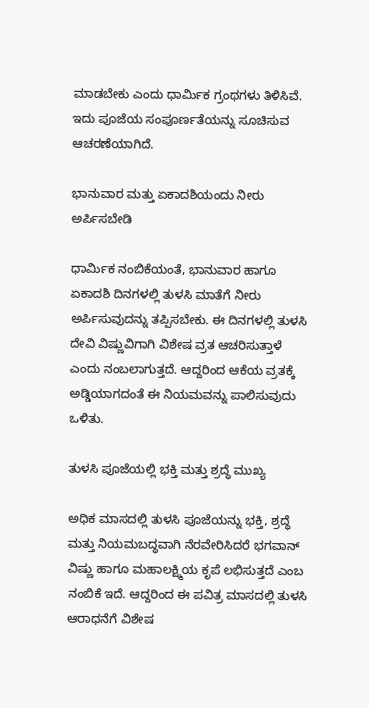ಮಾಡಬೇಕು ಎಂದು ಧಾರ್ಮಿಕ ಗ್ರಂಥಗಳು ತಿಳಿಸಿವೆ. ಇದು ಪೂಜೆಯ ಸಂಪೂರ್ಣತೆಯನ್ನು ಸೂಚಿಸುವ ಆಚರಣೆಯಾಗಿದೆ.

ಭಾನುವಾರ ಮತ್ತು ಏಕಾದಶಿಯಂದು ನೀರು ಅರ್ಪಿಸಬೇಡಿ

ಧಾರ್ಮಿಕ ನಂಬಿಕೆಯಂತೆ, ಭಾನುವಾರ ಹಾಗೂ ಏಕಾದಶಿ ದಿನಗಳಲ್ಲಿ ತುಳಸಿ ಮಾತೆಗೆ ನೀರು ಅರ್ಪಿಸುವುದನ್ನು ತಪ್ಪಿಸಬೇಕು. ಈ ದಿನಗಳಲ್ಲಿ ತುಳಸಿ ದೇವಿ ವಿಷ್ಣುವಿಗಾಗಿ ವಿಶೇಷ ವ್ರತ ಆಚರಿಸುತ್ತಾಳೆ ಎಂದು ನಂಬಲಾಗುತ್ತದೆ. ಆದ್ದರಿಂದ ಆಕೆಯ ವ್ರತಕ್ಕೆ ಅಡ್ಡಿಯಾಗದಂತೆ ಈ ನಿಯಮವನ್ನು ಪಾಲಿಸುವುದು ಒಳಿತು.

ತುಳಸಿ ಪೂಜೆಯಲ್ಲಿ ಭಕ್ತಿ ಮತ್ತು ಶ್ರದ್ಧೆ ಮುಖ್ಯ

ಅಧಿಕ ಮಾಸದಲ್ಲಿ ತುಳಸಿ ಪೂಜೆಯನ್ನು ಭಕ್ತಿ, ಶ್ರದ್ಧೆ ಮತ್ತು ನಿಯಮಬದ್ಧವಾಗಿ ನೆರವೇರಿಸಿದರೆ ಭಗವಾನ್ ವಿಷ್ಣು ಹಾಗೂ ಮಹಾಲಕ್ಷ್ಮಿಯ ಕೃಪೆ ಲಭಿಸುತ್ತದೆ ಎಂಬ ನಂಬಿಕೆ ಇದೆ. ಆದ್ದರಿಂದ ಈ ಪವಿತ್ರ ಮಾಸದಲ್ಲಿ ತುಳಸಿ ಆರಾಧನೆಗೆ ವಿಶೇಷ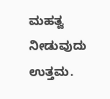ಮಹತ್ವ ನೀಡುವುದು ಉತ್ತಮ.